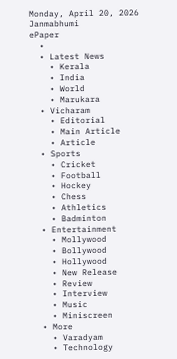Monday, April 20, 2026
Janmabhumi
ePaper
  •
  • Latest News
    • Kerala
    • India
    • World
    • Marukara
  • Vicharam
    • Editorial
    • Main Article
    • Article
  • Sports
    • Cricket
    • Football
    • Hockey
    • Chess
    • Athletics
    • Badminton
  • Entertainment
    • Mollywood
    • Bollywood
    • Hollywood
    • New Release
    • Review
    • Interview
    • Music
    • Miniscreen
  • More
    • Varadyam
    • Technology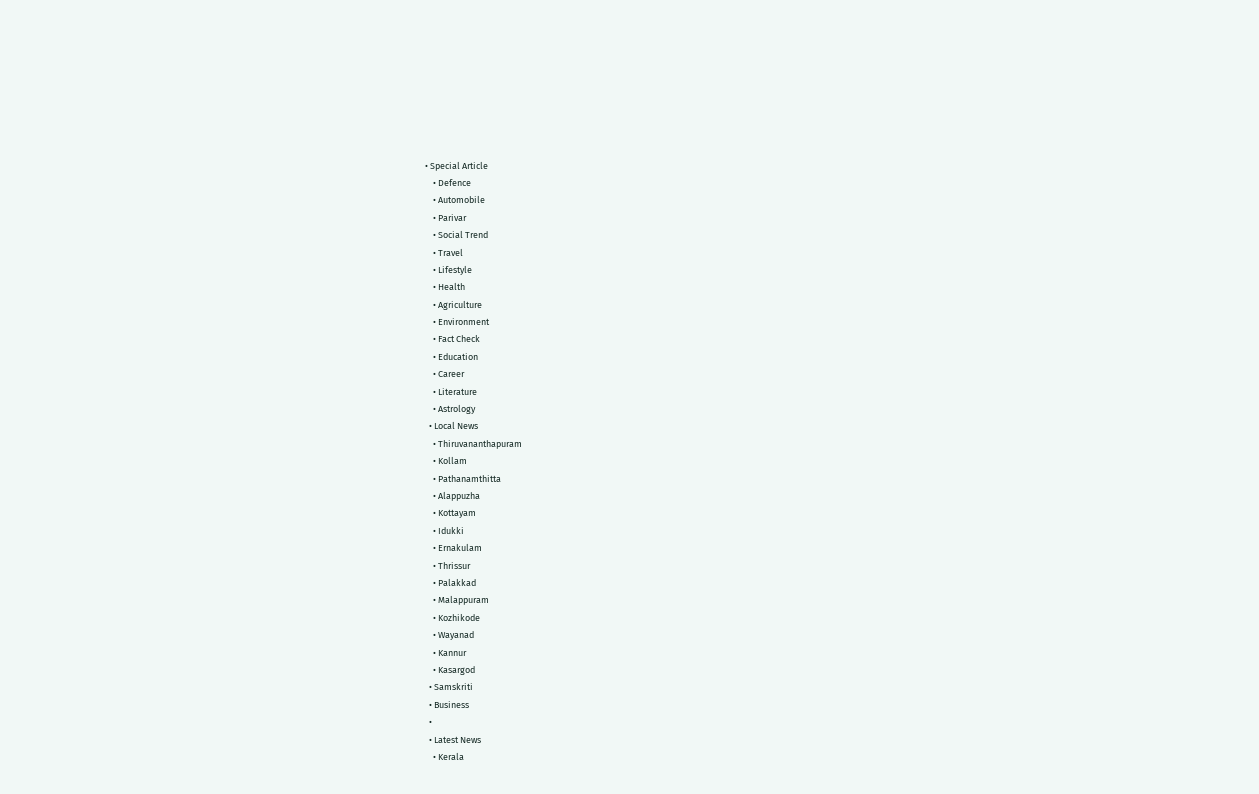• Special Article
    • Defence
    • Automobile
    • Parivar
    • Social Trend
    • Travel
    • Lifestyle
    • Health
    • Agriculture
    • Environment
    • Fact Check
    • Education
    • Career
    • Literature
    • Astrology
  • Local News
    • Thiruvananthapuram
    • Kollam
    • Pathanamthitta
    • Alappuzha
    • Kottayam
    • Idukki
    • Ernakulam
    • Thrissur
    • Palakkad
    • Malappuram
    • Kozhikode
    • Wayanad
    • Kannur
    • Kasargod
  • Samskriti
  • Business
  •
  • Latest News
    • Kerala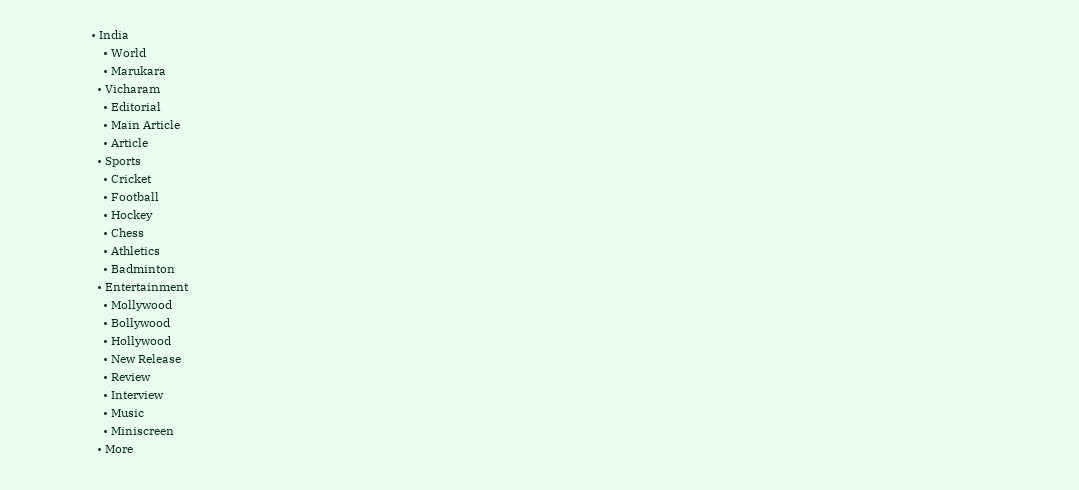• India
    • World
    • Marukara
  • Vicharam
    • Editorial
    • Main Article
    • Article
  • Sports
    • Cricket
    • Football
    • Hockey
    • Chess
    • Athletics
    • Badminton
  • Entertainment
    • Mollywood
    • Bollywood
    • Hollywood
    • New Release
    • Review
    • Interview
    • Music
    • Miniscreen
  • More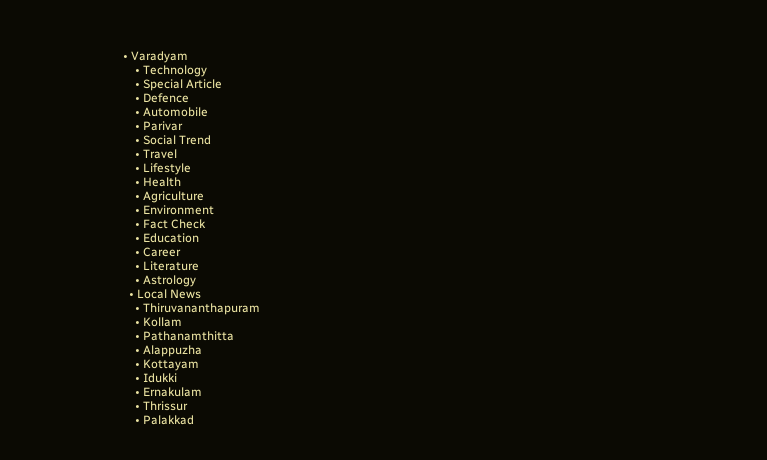• Varadyam
    • Technology
    • Special Article
    • Defence
    • Automobile
    • Parivar
    • Social Trend
    • Travel
    • Lifestyle
    • Health
    • Agriculture
    • Environment
    • Fact Check
    • Education
    • Career
    • Literature
    • Astrology
  • Local News
    • Thiruvananthapuram
    • Kollam
    • Pathanamthitta
    • Alappuzha
    • Kottayam
    • Idukki
    • Ernakulam
    • Thrissur
    • Palakkad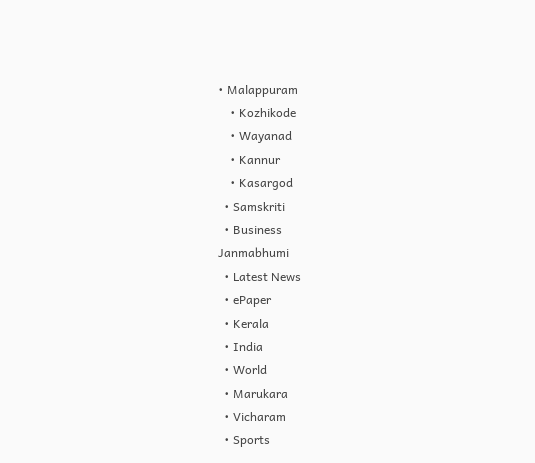• Malappuram
    • Kozhikode
    • Wayanad
    • Kannur
    • Kasargod
  • Samskriti
  • Business
Janmabhumi
  • Latest News
  • ePaper
  • Kerala
  • India
  • World
  • Marukara
  • Vicharam
  • Sports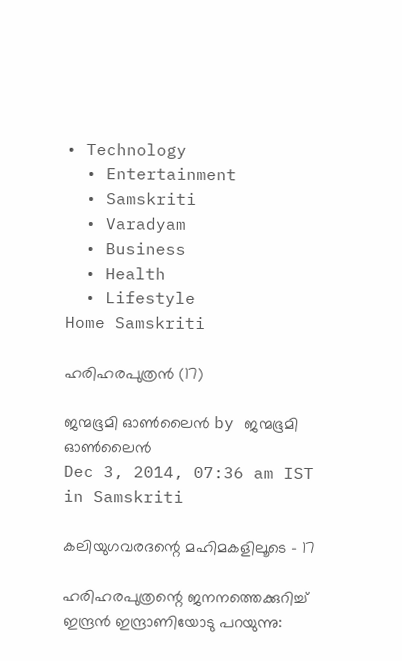• Technology
  • Entertainment
  • Samskriti
  • Varadyam
  • Business
  • Health
  • Lifestyle
Home Samskriti

ഹരിഹരപുത്രന്‍ (17)

ജന്മഭൂമി ഓണ്‍ലൈന്‍ by ജന്മഭൂമി ഓണ്‍ലൈന്‍
Dec 3, 2014, 07:36 am IST
in Samskriti

കലിയുഗവരദന്റെ മഹിമകളിലൂടെ – 17

ഹരിഹരപുത്രന്റെ ജനനത്തെക്കുറിച്ച് ഇന്ദ്രന്‍ ഇന്ദ്രാണിയോടു പറയുന്നു: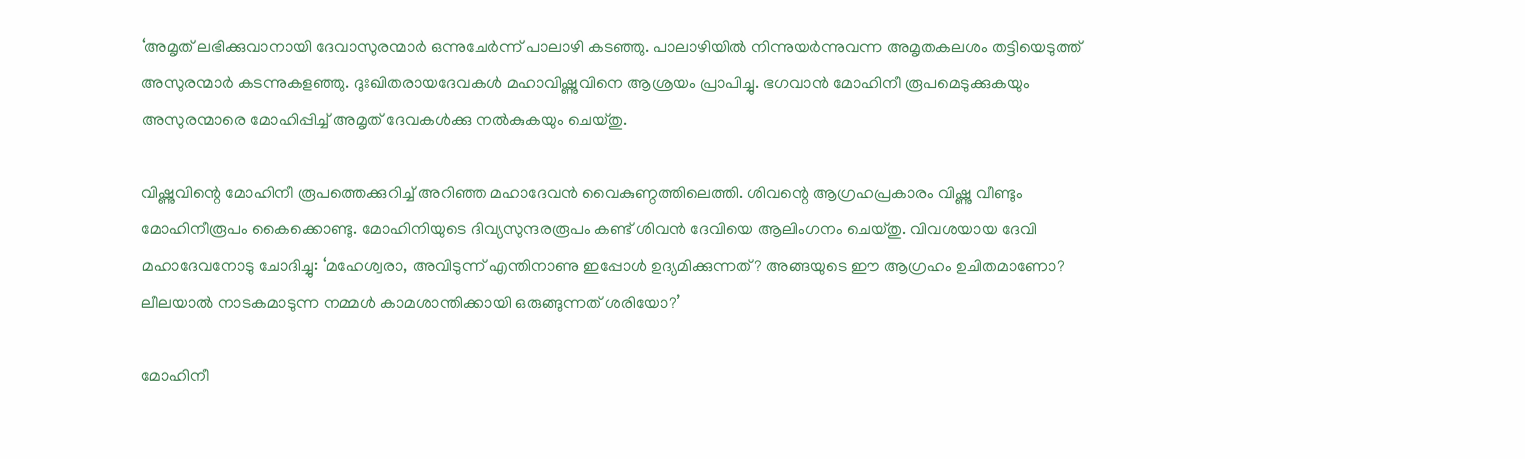‘അമൃത്‌ ലഭിക്കുവാനായി ദേവാസുരന്മാര്‍ ഒന്നുചേര്‍ന്ന് പാലാഴി കടഞ്ഞു. പാലാഴിയില്‍ നിന്നുയര്‍ന്നുവന്ന അമൃതകലശം തട്ടിയെടുത്ത് അസുരന്മാര്‍ കടന്നുകളഞ്ഞു. ദുഃഖിതരായദേവകള്‍ മഹാവിഷ്ണുവിനെ ആശ്രയം പ്രാപിച്ചു. ഭഗവാന്‍ മോഹിനീ രൂപമെടുക്കുകയും അസുരന്മാരെ മോഹിപ്പിച്ച് അമൃത്‌ ദേവകള്‍ക്കു നല്‍കുകയും ചെയ്തു.

വിഷ്ണുവിന്റെ മോഹിനീ രൂപത്തെക്കുറിച്ച് അറിഞ്ഞ മഹാദേവന്‍ വൈകുണ്ഠത്തിലെത്തി. ശിവന്റെ ആഗ്രഹപ്രകാരം വിഷ്ണു വീണ്ടും മോഹിനീരൂപം കൈക്കൊണ്ടു. മോഹിനിയുടെ ദിവ്യസുന്ദരരൂപം കണ്ട് ശിവന്‍ ദേവിയെ ആലിംഗനം ചെയ്തു. വിവശയായ ദേവി മഹാദേവനോടു ചോദിച്ചു: ‘മഹേശ്വരാ, അവിടുന്ന് എന്തിനാണു ഇപ്പോള്‍ ഉദ്യമിക്കുന്നത്? അങ്ങയുടെ ഈ ആഗ്രഹം ഉചിതമാണോ? ലീലയാല്‍ നാടകമാടുന്ന നമ്മള്‍ കാമശാന്തിക്കായി ഒരുങ്ങുന്നത് ശരിയോ?’

മോഹിനീ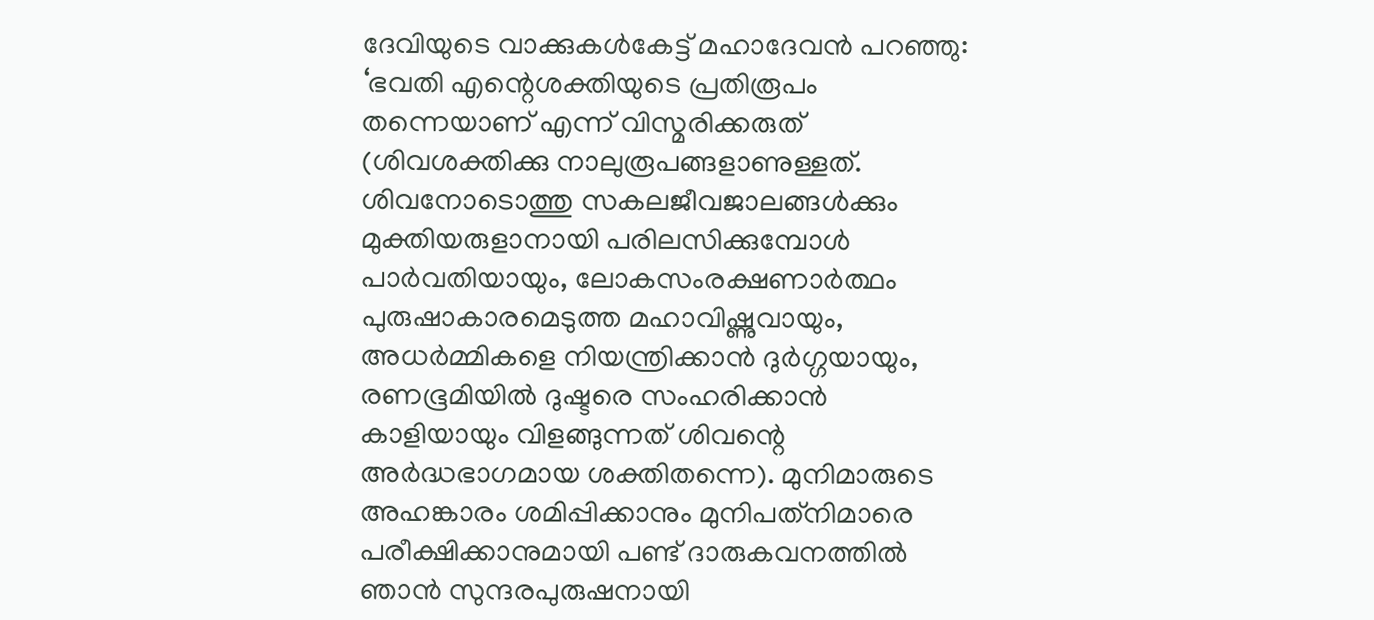ദേവിയുടെ വാക്കുകള്‍കേട്ട് മഹാദേവന്‍ പറഞ്ഞു: ‘ഭവതി എന്റെശക്തിയുടെ പ്രതിരൂപം തന്നെയാണ് എന്ന് വിസ്മരിക്കരുത് (ശിവശക്തിക്കു നാലുരൂപങ്ങളാണുള്ളത്. ശിവനോടൊത്തു സകലജീവജാലങ്ങള്‍ക്കും മുക്തിയരുളാനായി പരിലസിക്കുമ്പോള്‍ പാര്‍വതിയായും, ലോകസംരക്ഷണാര്‍ത്ഥം പുരുഷാകാരമെടുത്ത മഹാവിഷ്ണുവായും, അധര്‍മ്മികളെ നിയന്ത്രിക്കാന്‍ ദുര്‍ഗ്ഗയായും, രണഭൂമിയില്‍ ദുഷ്ടരെ സംഹരിക്കാന്‍ കാളിയായും വിളങ്ങുന്നത് ശിവന്റെ അര്‍ദ്ധഭാഗമായ ശക്തിതന്നെ). മുനിമാരുടെ അഹങ്കാരം ശമിപ്പിക്കാനും മുനിപത്‌നിമാരെ പരീക്ഷിക്കാനുമായി പണ്ട് ദാരുകവനത്തില്‍ ഞാന്‍ സുന്ദരപുരുഷനായി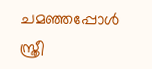ചമഞ്ഞപ്പോള്‍ സ്ത്രീ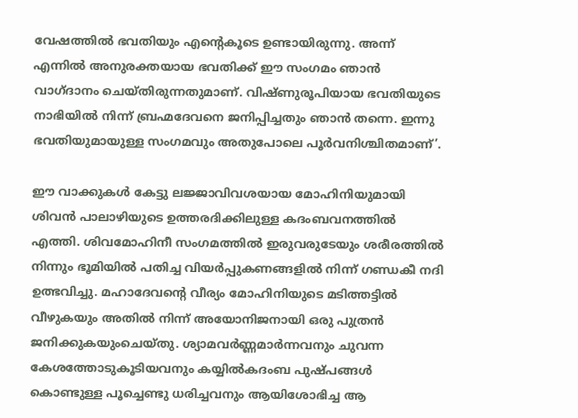വേഷത്തില്‍ ഭവതിയും എന്റെകൂടെ ഉണ്ടായിരുന്നു. അന്ന് എന്നില്‍ അനുരക്തയായ ഭവതിക്ക് ഈ സംഗമം ഞാന്‍ വാഗ്ദാനം ചെയ്തിരുന്നതുമാണ്. വിഷ്ണുരൂപിയായ ഭവതിയുടെ നാഭിയില്‍ നിന്ന് ബ്രഹ്മദേവനെ ജനിപ്പിച്ചതും ഞാന്‍ തന്നെ. ഇന്നു ഭവതിയുമായുള്ള സംഗമവും അതുപോലെ പൂര്‍വനിശ്ചിതമാണ്’.

ഈ വാക്കുകള്‍ കേട്ടു ലജ്ജാവിവശയായ മോഹിനിയുമായി ശിവന്‍ പാലാഴിയുടെ ഉത്തരദിക്കിലുള്ള കദംബവനത്തില്‍ എത്തി. ശിവമോഹിനീ സംഗമത്തില്‍ ഇരുവരുടേയും ശരീരത്തില്‍ നിന്നും ഭൂമിയില്‍ പതിച്ച വിയര്‍പ്പുകണങ്ങളില്‍ നിന്ന് ഗണ്ഡകീ നദി ഉത്ഭവിച്ചു. മഹാദേവന്റെ വീര്യം മോഹിനിയുടെ മടിത്തട്ടില്‍ വീഴുകയും അതില്‍ നിന്ന് അയോനിജനായി ഒരു പുത്രന്‍ ജനിക്കുകയുംചെയ്തു. ശ്യാമവര്‍ണ്ണമാര്‍ന്നവനും ചുവന്ന കേശത്തോടുകൂടിയവനും കയ്യില്‍കദംബ പുഷ്പങ്ങള്‍ കൊണ്ടുള്ള പൂച്ചെണ്ടു ധരിച്ചവനും ആയിശോഭിച്ച ആ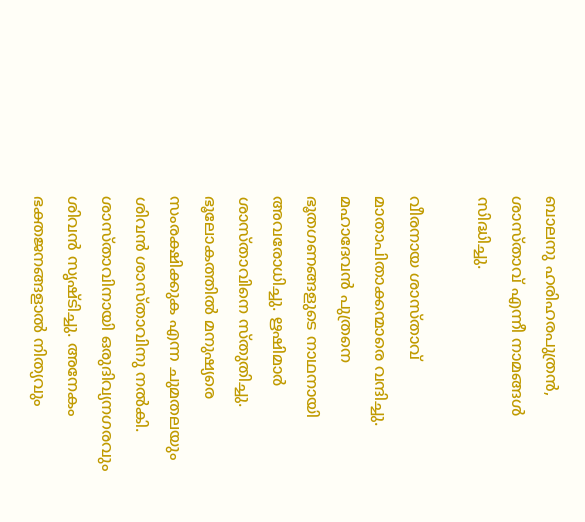ബാലനു ഹരിഹരപുത്രന്‍, ശാസ്താവ് എന്നീ നാമങ്ങള്‍ സിദ്ധിച്ചു.

വീരനായ ശാസ്താവ് മാതാപിതാക്കന്മാരെ വന്ദിച്ചു. മഹാദേവന്‍ പുത്രനെ ഭൂതഗണങ്ങളുടെ നാഥനായി അവരോധിച്ചു. ഋഷിമാര്‍ ശാസ്താവിനെ സ്തുതിച്ചു. ഭൂലോകത്തില്‍ മനുഷ്യരെ സംരക്ഷിക്കുക എന്ന ചുമതലയും ശിവന്‍ ശാസ്താവിനു നല്‍കി. ശാസ്താവിനായി ഒരുദിവ്യനഗരവും ശിവന്‍ സൃഷ്ടിച്ചു. അനേകം ഭക്തജനങ്ങളാല്‍ നിത്യവും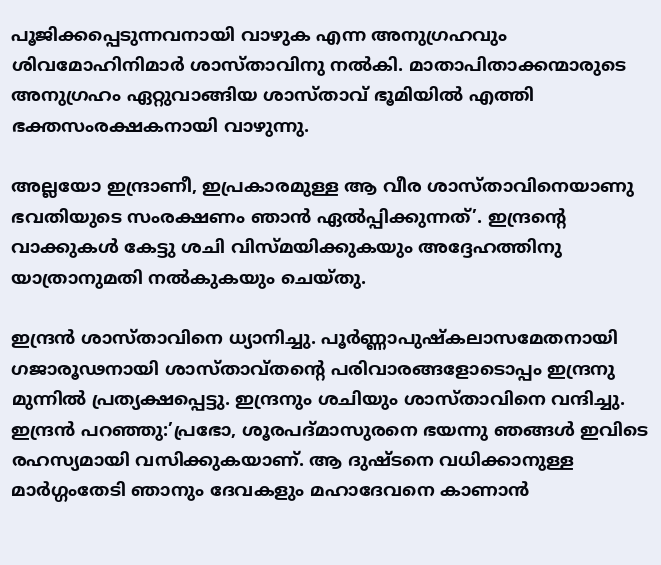പൂജിക്കപ്പെടുന്നവനായി വാഴുക എന്ന അനുഗ്രഹവും ശിവമോഹിനിമാര്‍ ശാസ്താവിനു നല്‍കി. മാതാപിതാക്കന്മാരുടെ അനുഗ്രഹം ഏറ്റുവാങ്ങിയ ശാസ്താവ് ഭൂമിയില്‍ എത്തി ഭക്തസംരക്ഷകനായി വാഴുന്നു.

അല്ലയോ ഇന്ദ്രാണീ, ഇപ്രകാരമുള്ള ആ വീര ശാസ്താവിനെയാണു ഭവതിയുടെ സംരക്ഷണം ഞാന്‍ ഏല്‍പ്പിക്കുന്നത്’. ഇന്ദ്രന്റെ വാക്കുകള്‍ കേട്ടു ശചി വിസ്മയിക്കുകയും അദ്ദേഹത്തിനു യാത്രാനുമതി നല്‍കുകയും ചെയ്തു.

ഇന്ദ്രന്‍ ശാസ്താവിനെ ധ്യാനിച്ചു. പൂര്‍ണ്ണാപുഷ്‌കലാസമേതനായി ഗജാരൂഢനായി ശാസ്താവ്തന്റെ പരിവാരങ്ങളോടൊപ്പം ഇന്ദ്രനു മുന്നില്‍ പ്രത്യക്ഷപ്പെട്ടു. ഇന്ദ്രനും ശചിയും ശാസ്താവിനെ വന്ദിച്ചു. ഇന്ദ്രന്‍ പറഞ്ഞു:’പ്രഭോ, ശൂരപദ്മാസുരനെ ഭയന്നു ഞങ്ങള്‍ ഇവിടെ രഹസ്യമായി വസിക്കുകയാണ്. ആ ദുഷ്ടനെ വധിക്കാനുള്ള മാര്‍ഗ്ഗംതേടി ഞാനും ദേവകളും മഹാദേവനെ കാണാന്‍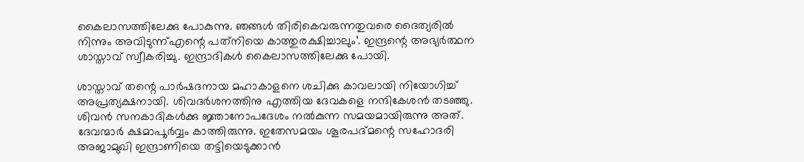കൈലാസത്തിലേക്കു പോകുന്നു. ഞങ്ങള്‍ തിരികെവരുന്നതുവരെ ദൈത്യരില്‍ നിന്നും അവിടുന്ന്എന്റെ പത്‌നിയെ കാത്തുരക്ഷിച്ചാലും’. ഇന്ദ്രന്റെ അഭ്യര്‍ത്ഥന ശാസ്താവ് സ്വീകരിച്ചു. ഇന്ദ്രാദികള്‍ കൈലാസത്തിലേക്കു പോയി.

ശാസ്താവ് തന്റെ പാര്‍ഷദനായ മഹാകാളനെ ശചിക്കു കാവലായി നിയോഗിച്ച് അപ്രത്യക്ഷനായി. ശിവദര്‍ശനത്തിനു എത്തിയ ദേവകളെ നന്ദികേശന്‍ തടഞ്ഞു. ശിവന്‍ സനകാദികള്‍ക്കു ജ്ഞാനോപദേശം നല്‍കുന്ന സമയമായിരുന്നു അത്. ദേവന്മാര്‍ ക്ഷമാപൂര്‍വ്വം കാത്തിരുന്നു. ഇതേസമയം ശൂരപദ്മന്റെ സഹോദരി അജാമുഖി ഇന്ദ്രാണിയെ തട്ടിയെടുക്കാന്‍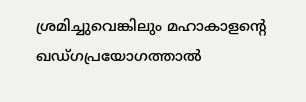ശ്രമിച്ചുവെങ്കിലും മഹാകാളന്റെ ഖഡ്ഗപ്രയോഗത്താല്‍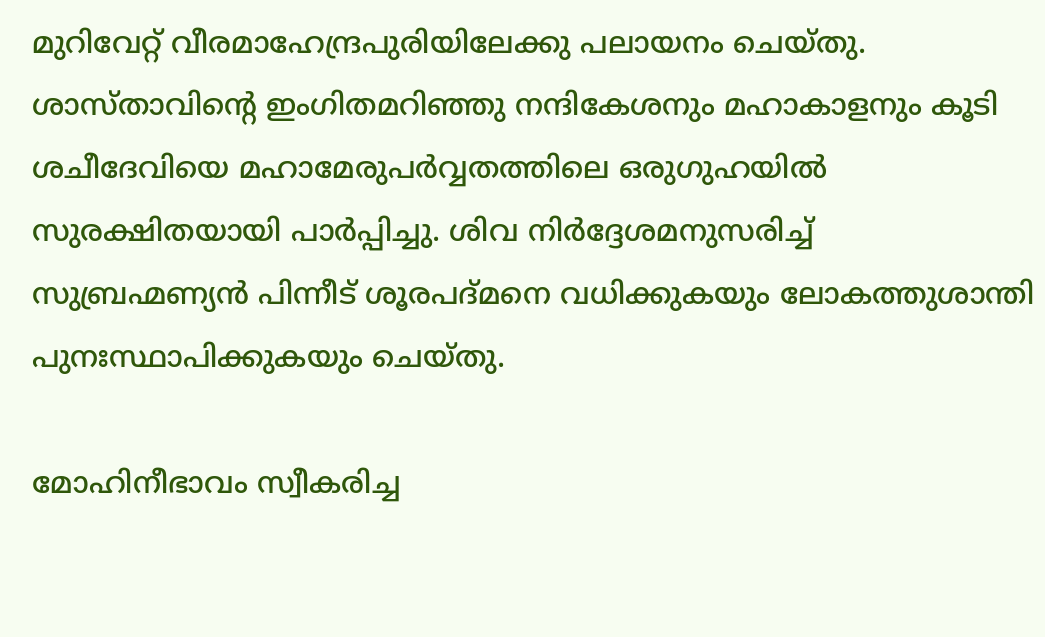മുറിവേറ്റ് വീരമാഹേന്ദ്രപുരിയിലേക്കു പലായനം ചെയ്തു. ശാസ്താവിന്റെ ഇംഗിതമറിഞ്ഞു നന്ദികേശനും മഹാകാളനും കൂടി ശചീദേവിയെ മഹാമേരുപര്‍വ്വതത്തിലെ ഒരുഗുഹയില്‍ സുരക്ഷിതയായി പാര്‍പ്പിച്ചു. ശിവ നിര്‍ദ്ദേശമനുസരിച്ച് സുബ്രഹ്മണ്യന്‍ പിന്നീട് ശൂരപദ്മനെ വധിക്കുകയും ലോകത്തുശാന്തി പുനഃസ്ഥാപിക്കുകയും ചെയ്തു.

മോഹിനീഭാവം സ്വീകരിച്ച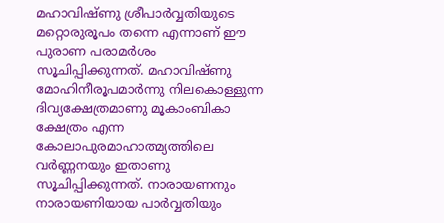മഹാവിഷ്ണു ശ്രീപാര്‍വ്വതിയുടെ മറ്റൊരുരൂപം തന്നെ എന്നാണ് ഈ പുരാണ പരാമര്‍ശം സൂചിപ്പിക്കുന്നത്. മഹാവിഷ്ണു മോഹിനീരൂപമാര്‍ന്നു നിലകൊള്ളുന്ന ദിവ്യക്ഷേത്രമാണു മൂകാംബികാ ക്ഷേത്രം എന്ന കോലാപുരമാഹാത്മ്യത്തിലെ വര്‍ണ്ണനയും ഇതാണു സൂചിപ്പിക്കുന്നത്. നാരായണനും നാരായണിയായ പാര്‍വ്വതിയും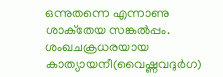ഒന്നുതന്നെ എന്നാണു ശാക്‌തേയ സങ്കല്‍പ്പം. ശംഖചക്രധരയായ കാത്യായനീ(വൈഷ്ണവദുര്‍ഗ)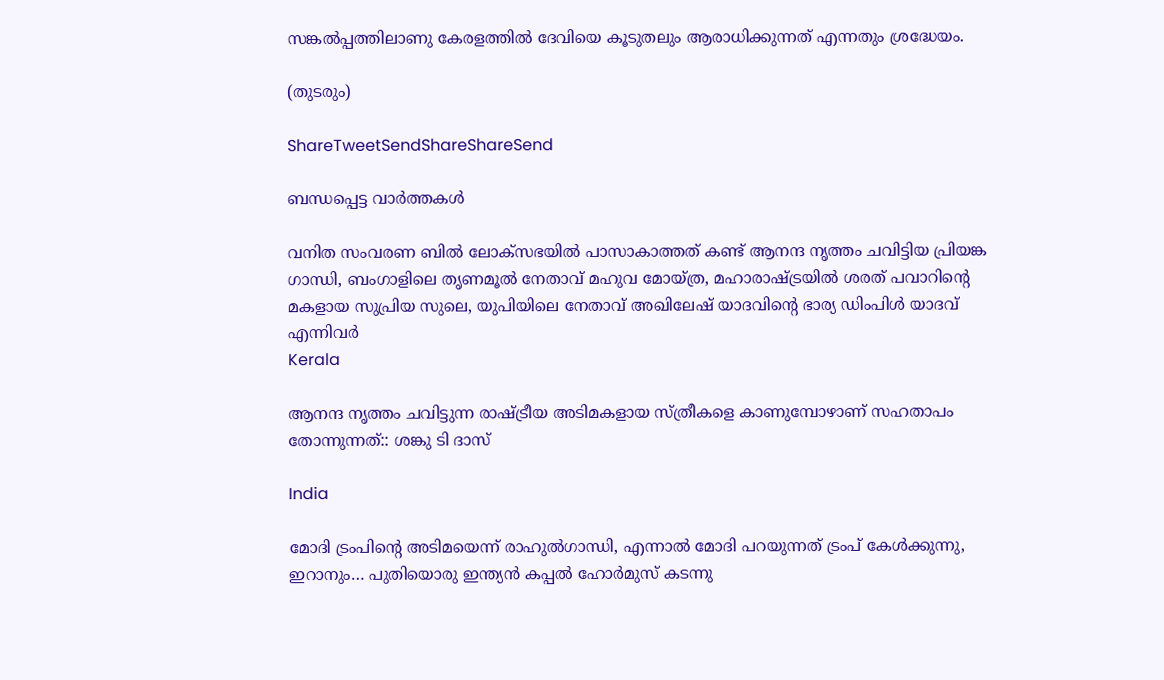സങ്കല്‍പ്പത്തിലാണു കേരളത്തില്‍ ദേവിയെ കൂടുതലും ആരാധിക്കുന്നത് എന്നതും ശ്രദ്ധേയം.

(തുടരും)

ShareTweetSendShareShareSend

ബന്ധപ്പെട്ട വാര്‍ത്തകള്‍

വനിത സംവരണ ബിൽ ലോക്സഭയിൽ പാസാകാത്തത് കണ്ട് ആനന്ദ നൃത്തം ചവിട്ടിയ പ്രിയങ്ക ഗാന്ധി, ബംഗാളിലെ തൃണമൂല്‍ നേതാവ് മഹുവ മോയ്ത്ര, മഹാരാഷ്ട്രയില്‍ ശരത് പവാറിന്‍റെ മകളായ സുപ്രിയ സുലെ, യുപിയിലെ നേതാവ് അഖിലേഷ് യാദവിന്‍റെ ഭാര്യ ഡിംപിള്‍ യാദവ് എന്നിവര്‍
Kerala

ആനന്ദ നൃത്തം ചവിട്ടുന്ന രാഷ്‌ട്രീയ അടിമകളായ സ്ത്രീകളെ കാണുമ്പോഴാണ് സഹതാപം തോന്നുന്നത്:: ശങ്കു ടി ദാസ്

India

മോദി ട്രംപിന്റെ അടിമയെന്ന് രാഹുല്‍ഗാന്ധി, എന്നാല്‍ മോദി പറയുന്നത് ട്രംപ് കേള്‍ക്കുന്നു, ഇറാനും… പുതിയൊരു ഇന്ത്യന്‍ കപ്പല്‍ ഹോര്‍മുസ് കടന്നു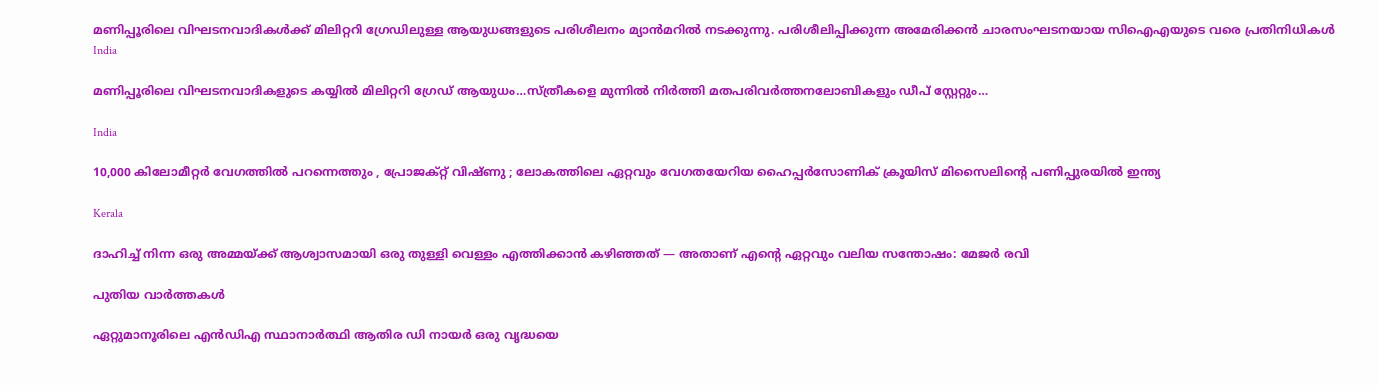മണിപ്പൂരിലെ വിഘടനവാദികള്‍ക്ക് മിലിറ്ററി ഗ്രേഡിലുള്ള ആയുധങ്ങളുടെ പരിശീലനം മ്യാന്‍മറില്‍ നടക്കുന്നു. പരിശീലിപ്പിക്കുന്ന അമേരിക്കന്‍ ചാരസംഘടനയായ സിഐഎയുടെ വരെ പ്രതിനിധികള്‍
India

മണിപ്പൂരിലെ വിഘടനവാദികളുടെ കയ്യില്‍ മിലിറ്ററി ഗ്രേഡ് ആയുധം…സ്ത്രീകളെ മുന്നില്‍ നിര്‍ത്തി മതപരിവര്‍ത്തനലോബികളും ഡീപ് സ്റ്റേറ്റും…

India

10,000 കിലോമീറ്റർ വേഗത്തിൽ പറന്നെത്തും , പ്രോജക്റ്റ് വിഷ്ണു ; ലോകത്തിലെ ഏറ്റവും വേഗതയേറിയ ഹൈപ്പർസോണിക് ക്രൂയിസ് മിസൈലിന്റെ പണിപ്പുരയിൽ ഇന്ത്യ

Kerala

ദാഹിച്ച് നിന്ന ഒരു അമ്മയ്‌ക്ക് ആശ്വാസമായി ഒരു തുള്ളി വെള്ളം എത്തിക്കാൻ കഴിഞ്ഞത് — അതാണ് എന്റെ ഏറ്റവും വലിയ സന്തോഷം: മേജര്‍ രവി

പുതിയ വാര്‍ത്തകള്‍

ഏറ്റുമാനൂരിലെ എന്‍ഡിഎ സ്ഥാനാര്‍ത്ഥി ആതിര ഡി നായര്‍ ഒരു വൃദ്ധയെ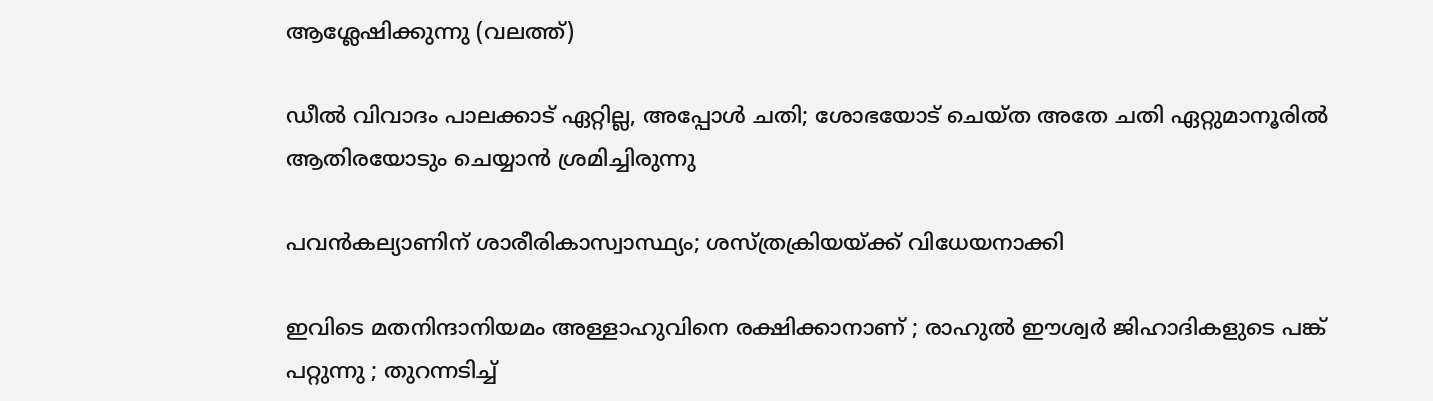ആശ്ലേഷിക്കുന്നു (വലത്ത്)

ഡീല്‍ വിവാദം പാലക്കാട് ഏറ്റില്ല, അപ്പോള്‍ ചതി; ശോഭയോട് ചെയ്ത അതേ ചതി ഏറ്റുമാനൂരില്‍ ആതിരയോടും ചെയ്യാന്‍ ശ്രമിച്ചിരുന്നു

പവന്‍കല്യാണിന് ശാരീരികാസ്വാസ്ഥ്യം; ശസ്ത്രക്രിയയ്‌ക്ക് വിധേയനാക്കി

ഇവിടെ മതനിന്ദാനിയമം അള്ളാ‍ഹുവിനെ രക്ഷിക്കാനാണ് ; രാഹുൽ ഈശ്വർ ജിഹാദികളുടെ പങ്ക് പറ്റുന്നു ; തുറന്നടിച്ച്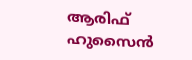ആരിഫ് ഹുസൈൻ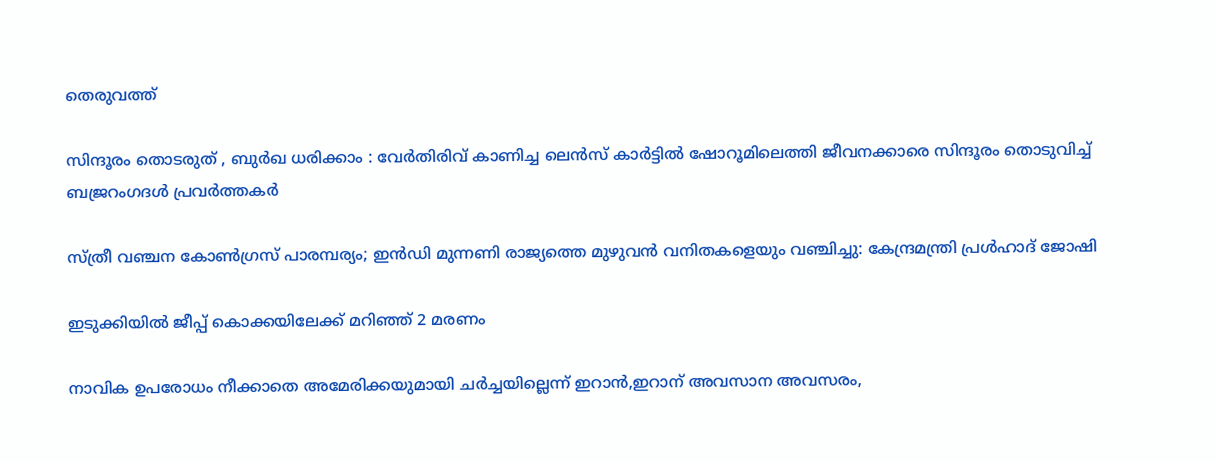തെരുവത്ത്

സിന്ദൂരം തൊടരുത് , ബുർഖ ധരിക്കാം : വേർതിരിവ് കാണിച്ച ലെന്‍സ് കാര്‍ട്ടിൽ ഷോറൂമിലെത്തി ജീവനക്കാരെ സിന്ദൂരം തൊടുവിച്ച് ബജ്രറംഗദൾ പ്രവർത്തകർ

സ്ത്രീ വഞ്ചന കോണ്‍ഗ്രസ് പാരമ്പര്യം; ഇന്‍ഡി മുന്നണി രാജ്യത്തെ മുഴുവന്‍ വനിതകളെയും വഞ്ചിച്ചു: കേന്ദ്രമന്ത്രി പ്രള്‍ഹാദ് ജോഷി

ഇടുക്കിയില്‍ ജീപ്പ് കൊക്കയിലേക്ക് മറിഞ്ഞ് 2 മരണം

നാവിക ഉപരോധം നീക്കാതെ അമേരിക്കയുമായി ചര്‍ച്ചയില്ലെന്ന് ഇറാന്‍,ഇറാന് അവസാന അവസരം,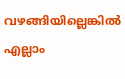വഴങ്ങിയില്ലെങ്കില്‍ എല്ലാം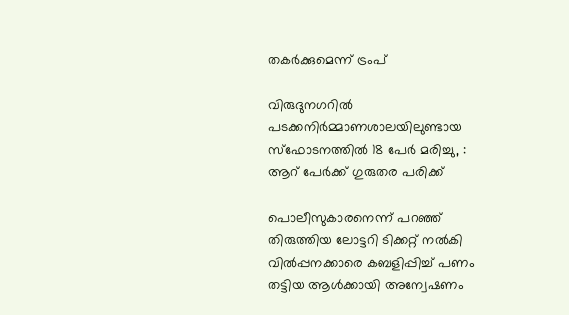തകര്‍ക്കുമെന്ന് ട്രംപ്

വിരുദുനഗറിൽ പടക്കനിർമ്മാണശാലയിലുണ്ടായ സ്‌ഫോടനത്തിൽ 18 പേർ മരിച്ചു, :  ആറ് പേർക്ക് ഗുരുതര പരിക്ക്

പൊലീസുകാരനെന്ന് പറഞ്ഞ് തിരുത്തിയ ലോട്ടറി ടിക്കറ്റ് നല്‍കി വില്‍പ്പനക്കാരെ കബളിപ്പിച്ച് പണം തട്ടിയ ആള്‍ക്കായി അന്വേഷണം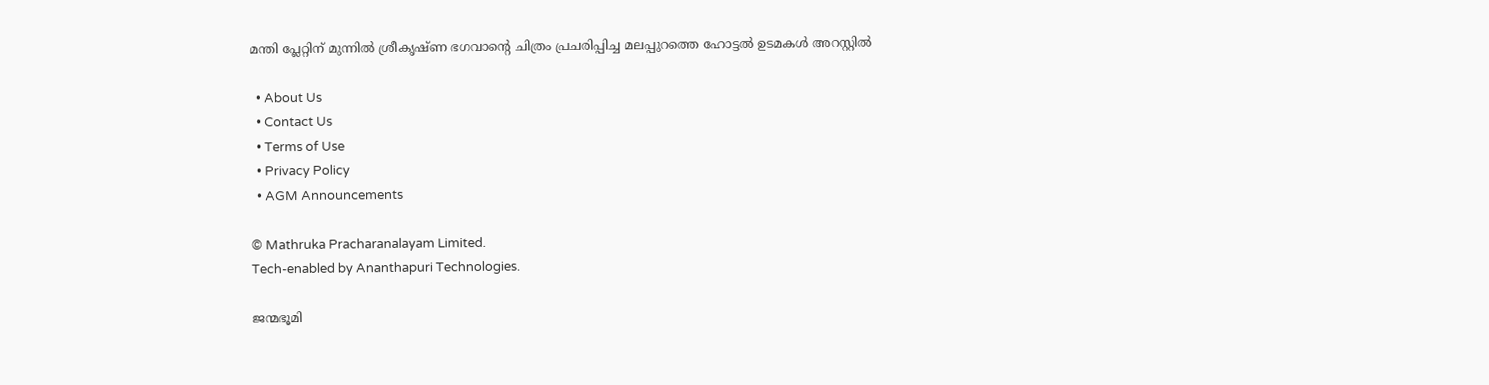മന്തി പ്ലേറ്റിന് മുന്നില്‍ ശ്രീകൃഷ്ണ ഭഗവാന്റെ ചിത്രം പ്രചരിപ്പിച്ച മലപ്പുറത്തെ ഹോട്ടല്‍ ഉടമകള്‍ അറസ്റ്റില്‍

  • About Us
  • Contact Us
  • Terms of Use
  • Privacy Policy
  • AGM Announcements

© Mathruka Pracharanalayam Limited.
Tech-enabled by Ananthapuri Technologies.

ജന്മഭൂമി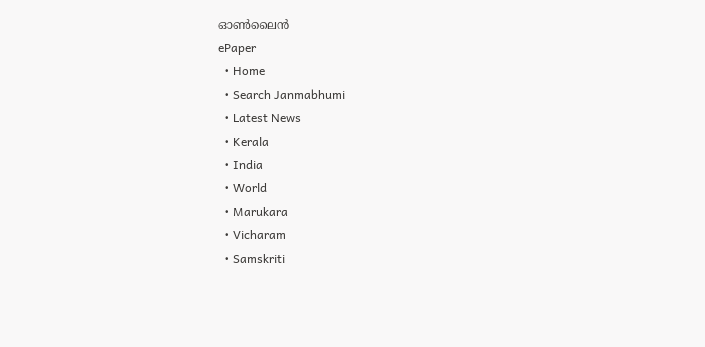ഓണ്‍ലൈന്‍
ePaper
  • Home
  • Search Janmabhumi
  • Latest News
  • Kerala
  • India
  • World
  • Marukara
  • Vicharam
  • Samskriti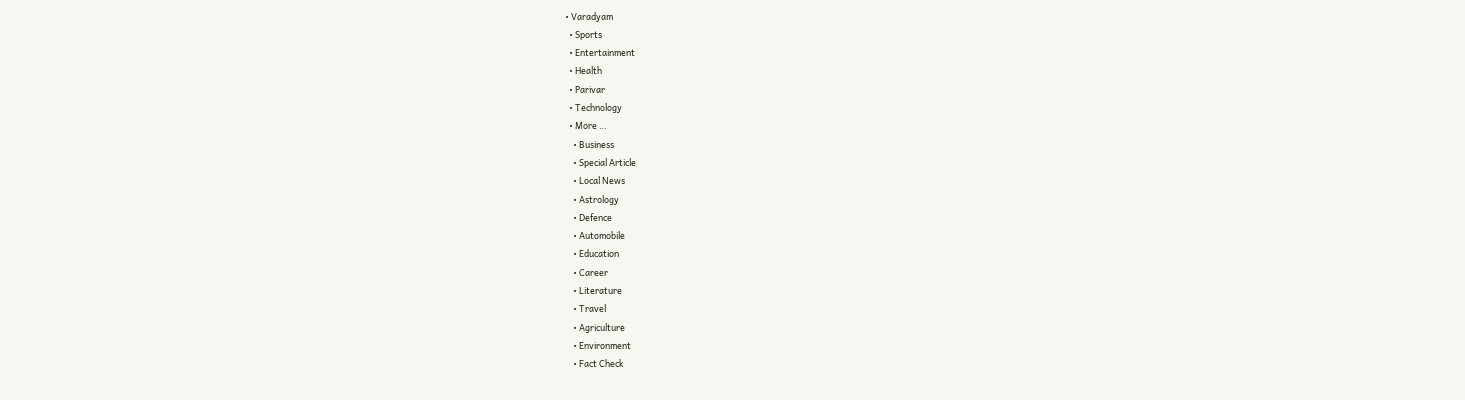• Varadyam
  • Sports
  • Entertainment
  • Health
  • Parivar
  • Technology
  • More …
    • Business
    • Special Article
    • Local News
    • Astrology
    • Defence
    • Automobile
    • Education
    • Career
    • Literature
    • Travel
    • Agriculture
    • Environment
    • Fact Check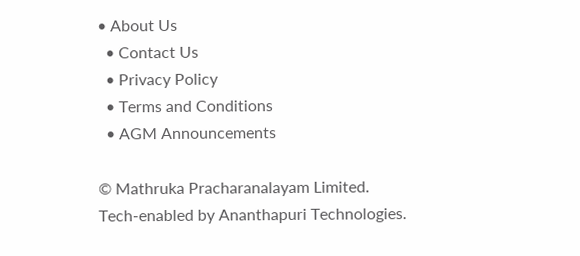• About Us
  • Contact Us
  • Privacy Policy
  • Terms and Conditions
  • AGM Announcements

© Mathruka Pracharanalayam Limited.
Tech-enabled by Ananthapuri Technologies.